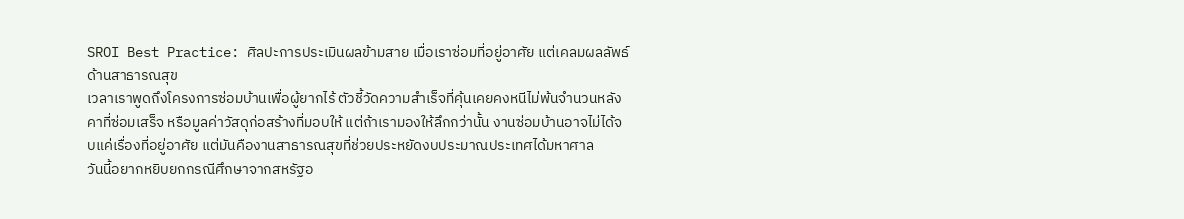SROI Best Practice: ศิลปะการประเมินผลข้ามสาย เมื่อเราซ่อมที่อยู่อาศัย แต่เคลมผลลัพธ์ด้านสาธารณสุข
เวลาเราพูดถึงโครงการซ่อมบ้านเพื่อผู้ยากไร้ ตัวชี้วัดความสำเร็จที่คุ้นเคยคงหนีไม่พ้นจำนวนหลังคาที่ซ่อมเสร็จ หรือมูลค่าวัสดุก่อสร้างที่มอบให้ แต่ถ้าเรามองให้ลึกกว่านั้น งานซ่อมบ้านอาจไม่ได้จบแค่เรื่องที่อยู่อาศัย แต่มันคืองานสาธารณสุขที่ช่วยประหยัดงบประมาณประเทศได้มหาศาล
วันนี้อยากหยิบยกกรณีศึกษาจากสหรัฐอ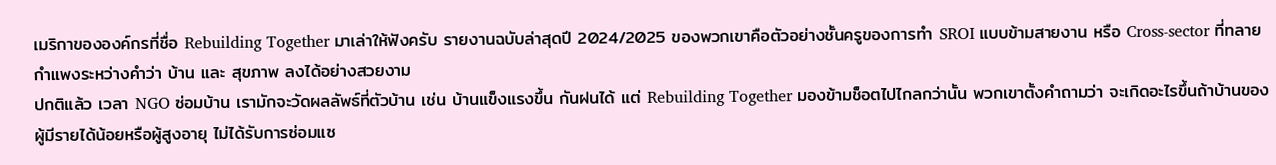เมริกาขององค์กรที่ชื่อ Rebuilding Together มาเล่าให้ฟังครับ รายงานฉบับล่าสุดปี 2024/2025 ของพวกเขาคือตัวอย่างชั้นครูของการทำ SROI แบบข้ามสายงาน หรือ Cross-sector ที่ทลายกำแพงระหว่างคำว่า บ้าน และ สุขภาพ ลงได้อย่างสวยงาม
ปกติแล้ว เวลา NGO ซ่อมบ้าน เรามักจะวัดผลลัพธ์ที่ตัวบ้าน เช่น บ้านแข็งแรงขึ้น กันฝนได้ แต่ Rebuilding Together มองข้ามช็อตไปไกลกว่านั้น พวกเขาตั้งคำถามว่า จะเกิดอะไรขึ้นถ้าบ้านของผู้มีรายได้น้อยหรือผู้สูงอายุ ไม่ได้รับการซ่อมแซ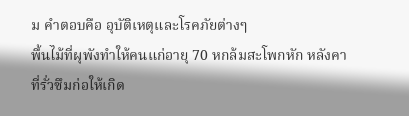ม คำตอบคือ อุบัติเหตุและโรคภัยต่างๆ
พื้นไม้ที่ผุพังทำให้คนแก่อายุ 70 หกล้มสะโพกหัก หลังคาที่รั่วซึมก่อให้เกิด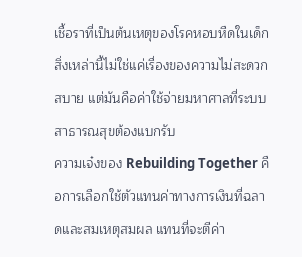เชื้อราที่เป็นต้นเหตุของโรคหอบหืดในเด็ก สิ่งเหล่านี้ไม่ใช่แค่เรื่องของความไม่สะดวกสบาย แต่มันคือค่าใช้จ่ายมหาศาลที่ระบบสาธารณสุขต้องแบกรับ
ความเจ๋งของ Rebuilding Together คือการเลือกใช้ตัวแทนค่าทางการเงินที่ฉลาดและสมเหตุสมผล แทนที่จะตีค่า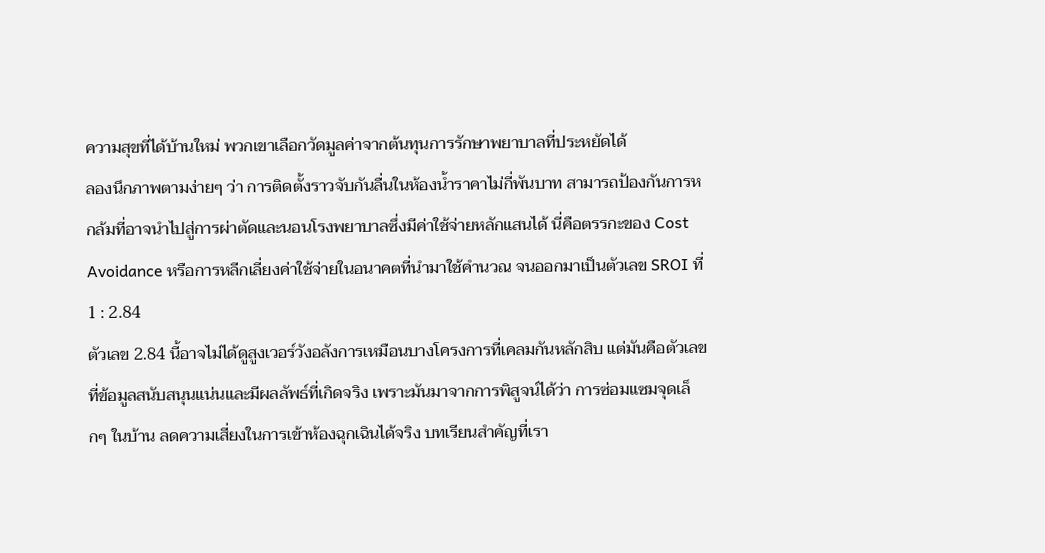ความสุขที่ได้บ้านใหม่ พวกเขาเลือกวัดมูลค่าจากต้นทุนการรักษาพยาบาลที่ประหยัดได้
ลองนึกภาพตามง่ายๆ ว่า การติดตั้งราวจับกันลื่นในห้องน้ำราคาไม่กี่พันบาท สามารถป้องกันการหกล้มที่อาจนำไปสู่การผ่าตัดและนอนโรงพยาบาลซึ่งมีค่าใช้จ่ายหลักแสนได้ นี่คือตรรกะของ Cost Avoidance หรือการหลีกเลี่ยงค่าใช้จ่ายในอนาคตที่นำมาใช้คำนวณ จนออกมาเป็นตัวเลข SROI ที่ 1 : 2.84
ตัวเลข 2.84 นี้อาจไม่ได้ดูสูงเวอร์วังอลังการเหมือนบางโครงการที่เคลมกันหลักสิบ แต่มันคือตัวเลขที่ข้อมูลสนับสนุนแน่นและมีผลลัพธ์ที่เกิดจริง เพราะมันมาจากการพิสูจน์ได้ว่า การซ่อมแซมจุดเล็กๆ ในบ้าน ลดความเสี่ยงในการเข้าห้องฉุกเฉินได้จริง บทเรียนสำคัญที่เรา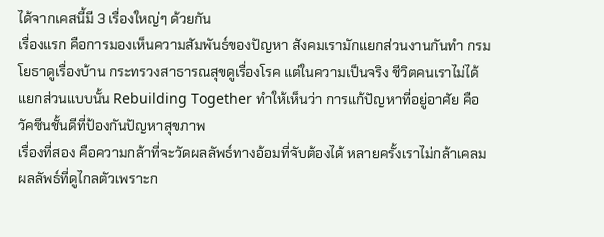ได้จากเคสนี้มี 3 เรื่องใหญ่ๆ ด้วยกัน
เรื่องแรก คือการมองเห็นความสัมพันธ์ของปัญหา สังคมเรามักแยกส่วนงานกันทำ กรมโยธาดูเรื่องบ้าน กระทรวงสาธารณสุขดูเรื่องโรค แต่ในความเป็นจริง ชีวิตคนเราไม่ได้แยกส่วนแบบนั้น Rebuilding Together ทำให้เห็นว่า การแก้ปัญหาที่อยู่อาศัย คือวัคซีนชั้นดีที่ป้องกันปัญหาสุขภาพ
เรื่องที่สอง คือความกล้าที่จะวัดผลลัพธ์ทางอ้อมที่จับต้องได้ หลายครั้งเราไม่กล้าเคลมผลลัพธ์ที่ดูไกลตัวเพราะก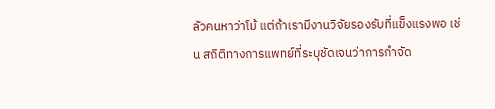ลัวคนหาว่าโม้ แต่ถ้าเรามีงานวิจัยรองรับที่แข็งแรงพอ เช่น สถิติทางการแพทย์ที่ระบุชัดเจนว่าการกำจัด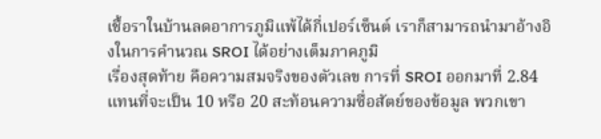เชื้อราในบ้านลดอาการภูมิแพ้ได้กี่เปอร์เซ็นต์ เราก็สามารถนำมาอ้างอิงในการคำนวณ SROI ได้อย่างเต็มภาคภูมิ
เรื่องสุดท้าย คือความสมจริงของตัวเลข การที่ SROI ออกมาที่ 2.84 แทนที่จะเป็น 10 หรือ 20 สะท้อนความซื่อสัตย์ของข้อมูล พวกเขา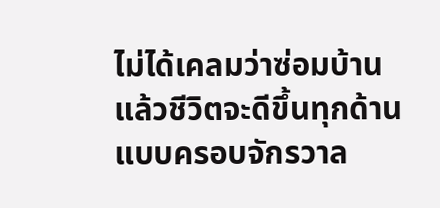ไม่ได้เคลมว่าซ่อมบ้านแล้วชีวิตจะดีขึ้นทุกด้านแบบครอบจักรวาล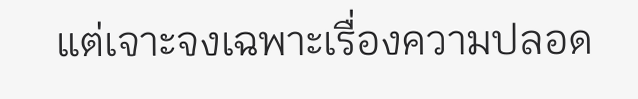แต่เจาะจงเฉพาะเรื่องความปลอด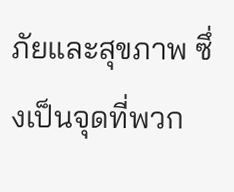ภัยและสุขภาพ ซึ่งเป็นจุดที่พวก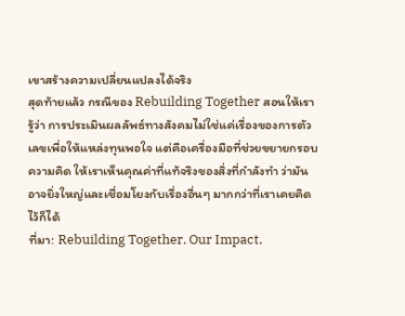เขาสร้างความเปลี่ยนแปลงได้จริง
สุดท้ายแล้ว กรณีของ Rebuilding Together สอนให้เรารู้ว่า การประเมินผลลัพธ์ทางสังคมไม่ใช่แค่เรื่องของการตัวเลขเพื่อให้แหล่งทุนพอใจ แต่คือเครื่องมือที่ช่วยขยายกรอบความคิด ให้เราเห็นคุณค่าที่แท้จริงของสิ่งที่กำลังทำ ว่ามันอาจยิ่งใหญ่และเชื่อมโยงกับเรื่องอื่นๆ มากกว่าที่เราเคยคิดไว้ก็ได้
ที่มา: Rebuilding Together. Our Impact.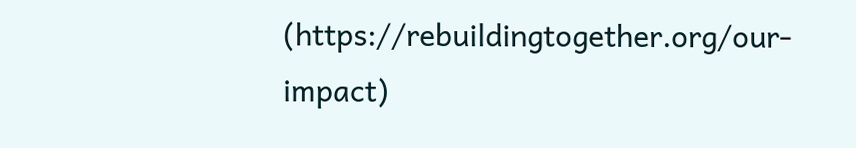(https://rebuildingtogether.org/our-impact)